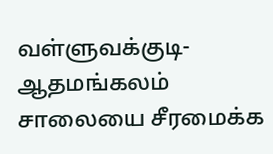வள்ளுவக்குடி- ஆதமங்கலம் சாலையை சீரமைக்க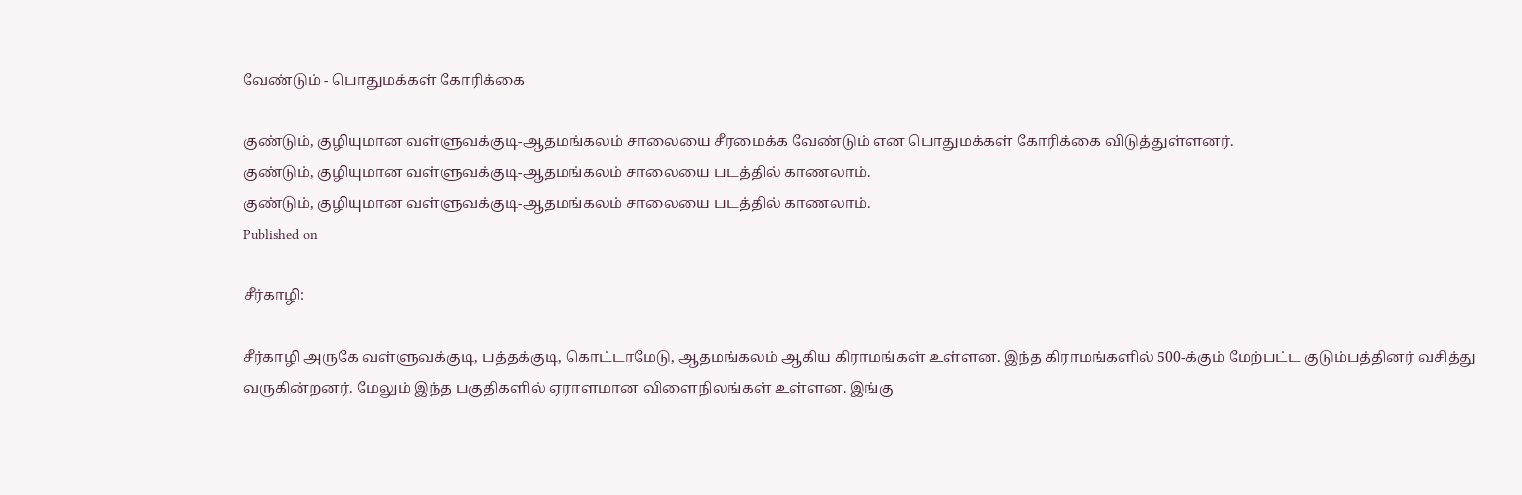வேண்டும் - பொதுமக்கள் கோரிக்கை

குண்டும், குழியுமான வள்ளுவக்குடி-ஆதமங்கலம் சாலையை சீரமைக்க வேண்டும் என பொதுமக்கள் கோரிக்கை விடுத்துள்ளனர்.
குண்டும், குழியுமான வள்ளுவக்குடி-ஆதமங்கலம் சாலையை படத்தில் காணலாம்.
குண்டும், குழியுமான வள்ளுவக்குடி-ஆதமங்கலம் சாலையை படத்தில் காணலாம்.
Published on

சீர்காழி:

சீர்காழி அருகே வள்ளுவக்குடி, பத்தக்குடி, கொட்டாமேடு, ஆதமங்கலம் ஆகிய கிராமங்கள் உள்ளன. இந்த கிராமங்களில் 500-க்கும் மேற்பட்ட குடும்பத்தினர் வசித்து வருகின்றனர். மேலும் இந்த பகுதிகளில் ஏராளமான விளைநிலங்கள் உள்ளன. இங்கு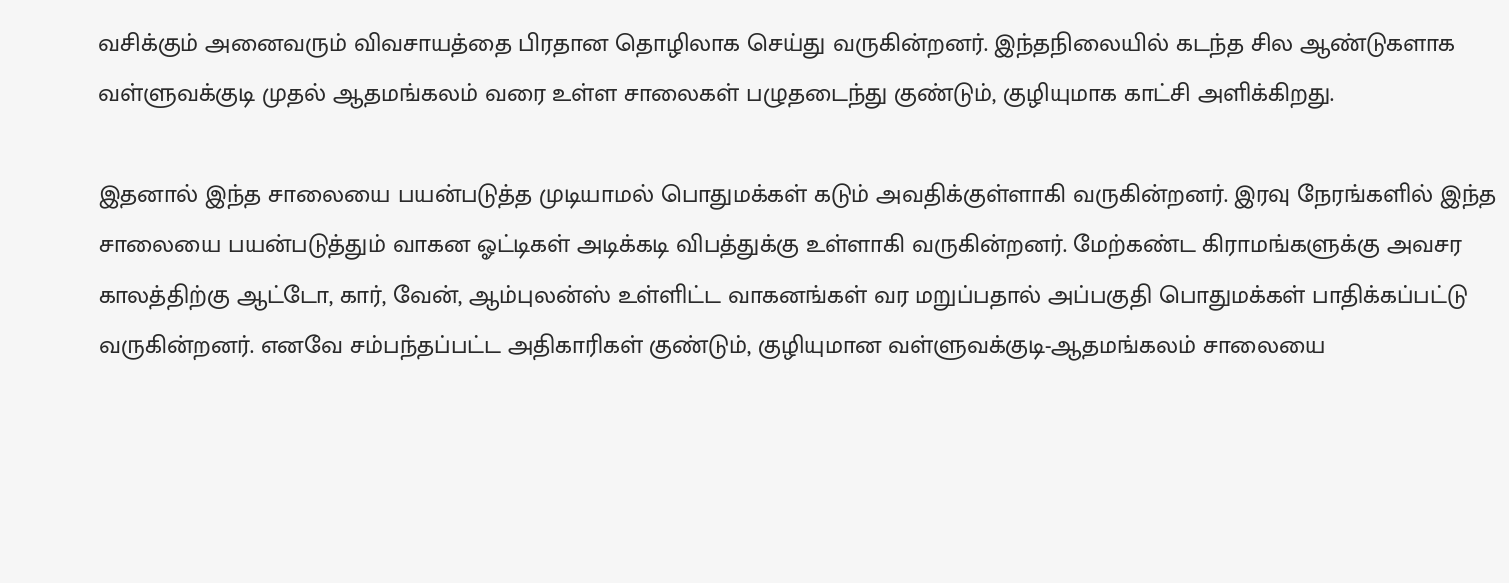வசிக்கும் அனைவரும் விவசாயத்தை பிரதான தொழிலாக செய்து வருகின்றனர். இந்தநிலையில் கடந்த சில ஆண்டுகளாக வள்ளுவக்குடி முதல் ஆதமங்கலம் வரை உள்ள சாலைகள் பழுதடைந்து குண்டும், குழியுமாக காட்சி அளிக்கிறது.

இதனால் இந்த சாலையை பயன்படுத்த முடியாமல் பொதுமக்கள் கடும் அவதிக்குள்ளாகி வருகின்றனர். இரவு நேரங்களில் இந்த சாலையை பயன்படுத்தும் வாகன ஓட்டிகள் அடிக்கடி விபத்துக்கு உள்ளாகி வருகின்றனர். மேற்கண்ட கிராமங்களுக்கு அவசர காலத்திற்கு ஆட்டோ, கார், வேன், ஆம்புலன்ஸ் உள்ளிட்ட வாகனங்கள் வர மறுப்பதால் அப்பகுதி பொதுமக்கள் பாதிக்கப்பட்டு வருகின்றனர். எனவே சம்பந்தப்பட்ட அதிகாரிகள் குண்டும், குழியுமான வள்ளுவக்குடி-ஆதமங்கலம் சாலையை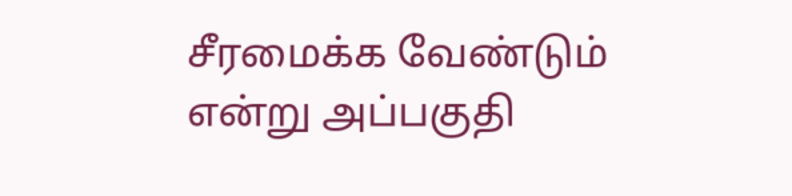சீரமைக்க வேண்டும் என்று அப்பகுதி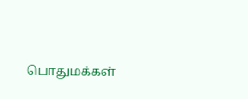பொதுமக்கள்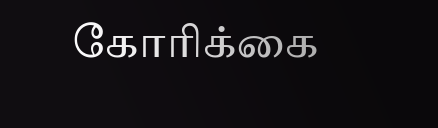கோரிக்கை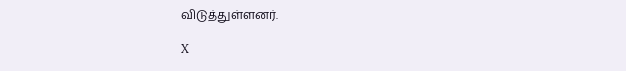விடுத்துள்ளனர்.

X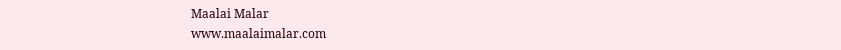Maalai Malar
www.maalaimalar.com